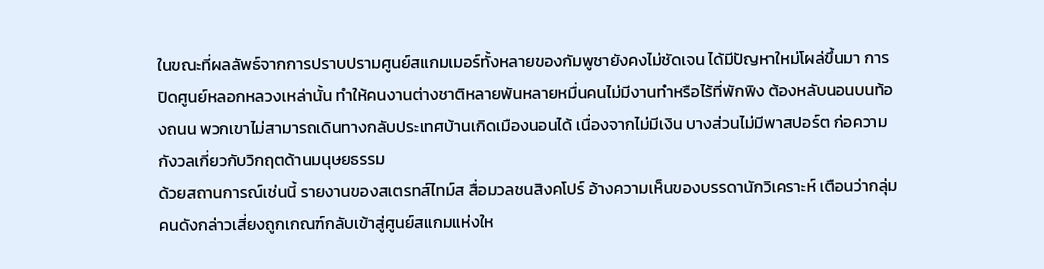ในขณะที่ผลลัพธ์จากการปราบปรามศูนย์สแกมเมอร์ทั้งหลายของกัมพูชายังคงไม่ชัดเจน ได้มีปัญหาใหม่โผล่ขึ้นมา การปิดศูนย์หลอกหลวงเหล่านั้น ทำให้คนงานต่างชาติหลายพันหลายหมื่นคนไม่มีงานทำหรือไร้ที่พักพิง ต้องหลับนอนบนท้องถนน พวกเขาไม่สามารถเดินทางกลับประเทศบ้านเกิดเมืองนอนได้ เนื่องจากไม่มีเงิน บางส่วนไม่มีพาสปอร์ต ก่อความกังวลเกี่ยวกับวิกฤตด้านมนุษยธรรม
ด้วยสถานการณ์เช่นนี้ รายงานของสเตรทส์ไทม์ส สื่อมวลชนสิงคโปร์ อ้างความเห็นของบรรดานักวิเคราะห์ เตือนว่ากลุ่มคนดังกล่าวเสี่ยงถูกเกณฑ์กลับเข้าสู่ศูนย์สแกมแห่งให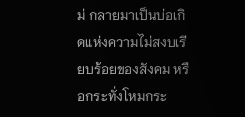ม่ กลายมาเป็นบ่อเกิดแห่งความไม่สงบเรียบร้อยของสังคม หรือกระทั่งโหมกระ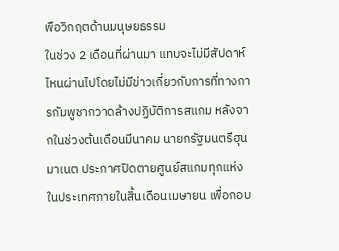พือวิกฤตด้านมนุษยธรรม
ในช่วง 2 เดือนที่ผ่านมา แทบจะไม่มีสัปดาห์ไหนผ่านไปโดยไม่มีข่าวเกี่ยวกับการที่ทางการกัมพูชากวาดล้างปฏิบัติการสแกม หลังจากในช่วงต้นเดือนมีนาคม นายกรัฐมนตรีฮุน มาเนต ประกาศปิดตายศูนย์สแกมทุกแห่งในประเทศภายในสิ้นเดือนเมษายน เพื่อกอบ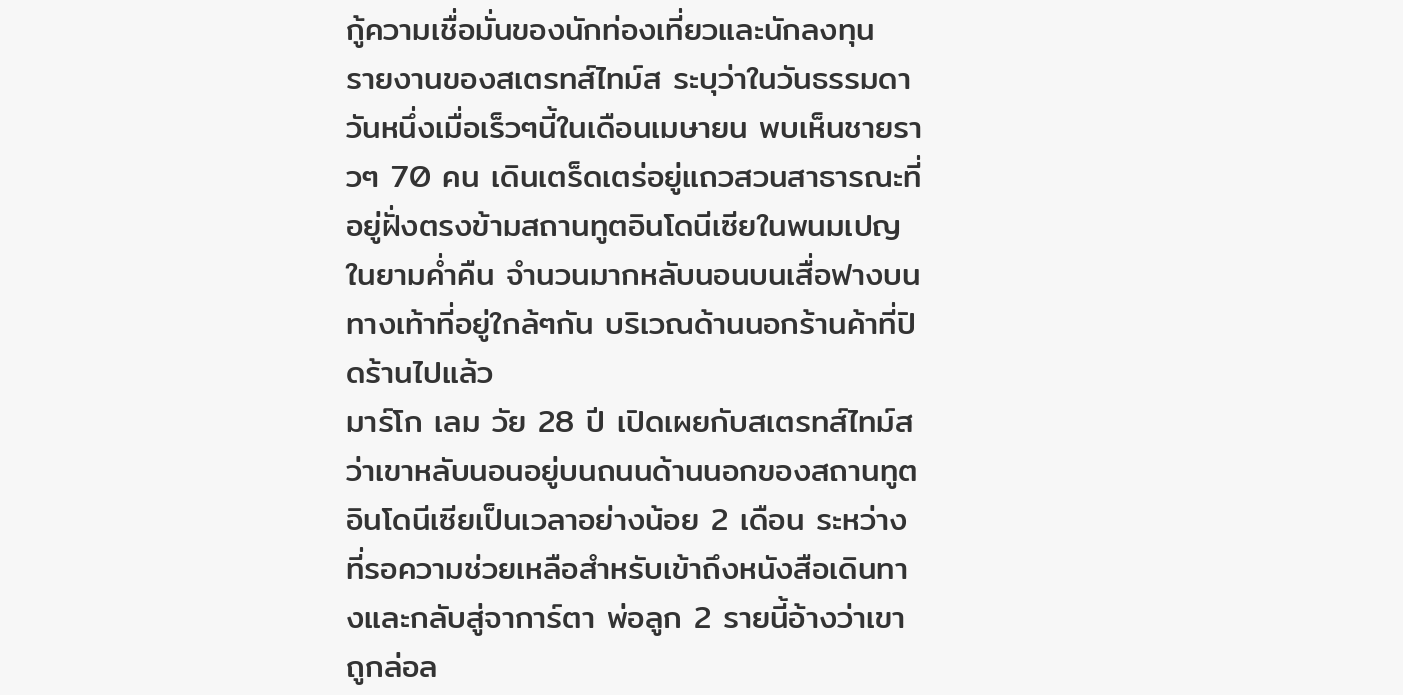กู้ความเชื่อมั่นของนักท่องเที่ยวและนักลงทุน
รายงานของสเตรทส์ไทม์ส ระบุว่าในวันธรรมดาวันหนึ่งเมื่อเร็วๆนี้ในเดือนเมษายน พบเห็นชายราวๆ 70 คน เดินเตร็ดเตร่อยู่แถวสวนสาธารณะที่อยู่ฝั่งตรงข้ามสถานทูตอินโดนีเซียในพนมเปญ ในยามค่ำคืน จำนวนมากหลับนอนบนเสื่อฟางบนทางเท้าที่อยู่ใกล้ๆกัน บริเวณด้านนอกร้านค้าที่ปิดร้านไปแล้ว
มาร์โก เลม วัย 28 ปี เปิดเผยกับสเตรทส์ไทม์ส ว่าเขาหลับนอนอยู่บนถนนด้านนอกของสถานทูตอินโดนีเซียเป็นเวลาอย่างน้อย 2 เดือน ระหว่างที่รอความช่วยเหลือสำหรับเข้าถึงหนังสือเดินทางและกลับสู่จาการ์ตา พ่อลูก 2 รายนี้อ้างว่าเขาถูกล่อล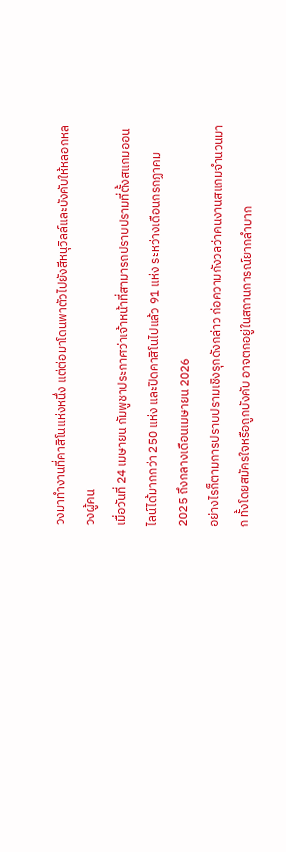วงมาทำงานที่คาสิโนแห่งหนึ่ง แต่ต่อมาโดนพาตัวไปยังสีหนุวิลล์และบังคับให้หลอกหลวงผู้คน
เมื่อวันที่ 24 เมษายน กัมพูชาประกาศว่าเจ้าหน้าที่สามารถปราบปรามที่ตั้งสแกมออนไลน์ได้มากกว่า 250 แห่ง และปิดคาสิโนไปแล้ว 91 แห่ง ระหว่างเดือนกรกฏาคม 2025 ถึงกลางเดือนเมษายน 2026
อย่างไรก็ตามการปราบปรามเชิงรุกดังกล่าว ก่อความกังวลว่าคนงานสแกมจำนวนมาก ทั้งโดยสมัครใจหรือถูกบังคับ อาจตกอยู่ในสถานการณ์ยากลำบาก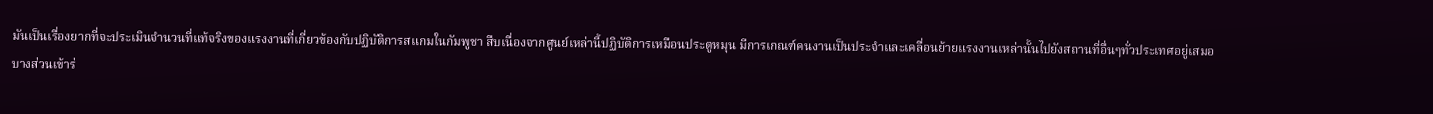มันเป็นเรื่องยากที่จะประเมินจำนวนที่แท้จริงของแรงงานที่เกี่ยวข้องกับปฏิบัติการสแกมในกัมพูชา สืบเนื่องจากศูนย์เหล่านี้ปฏิบัติการเหมือนประตูหมุน มีการเกณฑ์คนงานเป็นประจำและเคลื่อนย้ายแรงงานเหล่านั้นไปยังสถานที่อื่นๆทั่วประเทศอยู่เสมอ
บางส่วนเข้าร่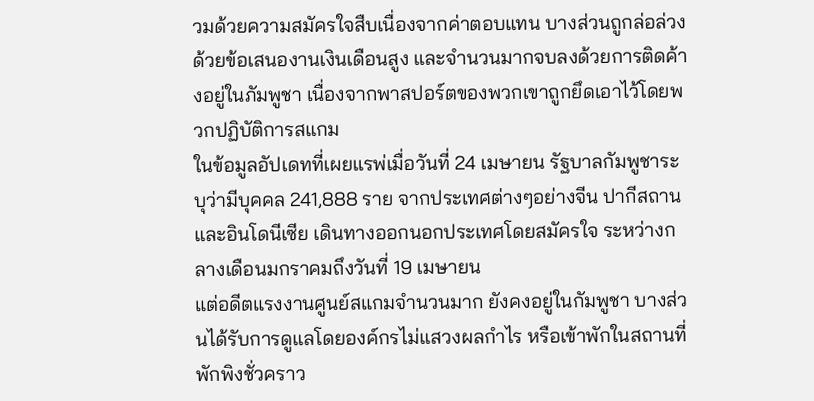วมด้วยความสมัครใจสืบเนื่องจากค่าตอบแทน บางส่วนถูกล่อล่วงด้วยข้อเสนองานเงินเดือนสูง และจำนวนมากจบลงด้วยการติดค้างอยู่ในภัมพูชา เนื่องจากพาสปอร์ตของพวกเขาถูกยึดเอาไว้โดยพวกปฏิบัติการสแกม
ในข้อมูลอัปเดทที่เผยแรพ่เมื่อวันที่ 24 เมษายน รัฐบาลกัมพูชาระบุว่ามีบุคคล 241,888 ราย จากประเทศต่างๆอย่างจีน ปากีสถานและอินโดนีเซีย เดินทางออกนอกประเทศโดยสมัครใจ ระหว่างกลางเดือนมกราคมถึงวันที่ 19 เมษายน
แต่อดีตแรงงานศูนย์สแกมจำนวนมาก ยังคงอยู่ในกัมพูชา บางส่วนได้รับการดูแลโดยองค์กรไม่แสวงผลกำไร หรือเข้าพักในสถานที่พักพิงชั่วคราว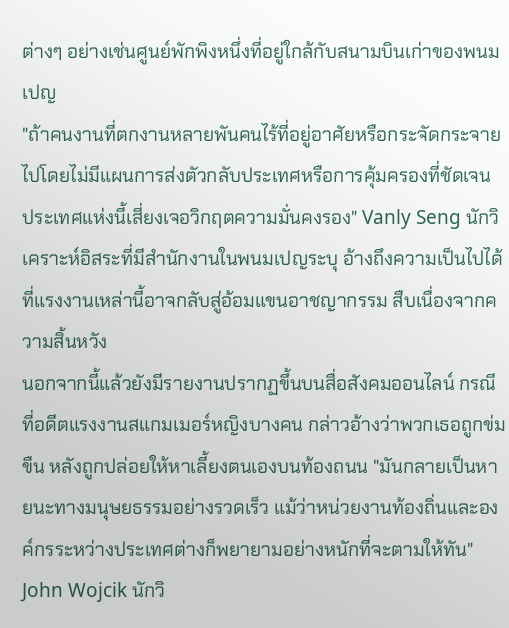ต่างๆ อย่างเช่นศูนย์พักพิงหนึ่งที่อยู่ใกล้กับสนามบินเก่าของพนมเปญ
"ถ้าคนงานที่ตกงานหลายพันคนไร้ที่อยู่อาศัยหรือกระจัดกระจายไปโดยไม่มีแผนการส่งตัวกลับประเทศหรือการคุ้มครองที่ชัดเจน ประเทศแห่งนี้เสี่ยงเจอวิกฤตความมั่นคงรอง" Vanly Seng นักวิเคราะห์อิสระที่มีสำนักงานในพนมเปญระบุ อ้างถึงความเป็นไปได้ที่แรงงานเหล่านี้อาจกลับสู่อ้อมแขนอาชญากรรม สืบเนื่องจากความสิ้นหวัง
นอกจากนี้แล้วยังมีรายงานปรากฏขึ้นบนสื่อสังคมออนไลน์ กรณีที่อดีตแรงงานสแกมเมอร์หญิงบางคน กล่าวอ้างว่าพวกเธอถูกข่มขืน หลังถูกปล่อยให้หาเลี้ยงตนเองบนท้องถนน "มันกลายเป็นหายนะทางมนุษยธรรมอย่างรวดเร็ว แม้ว่าหน่วยงานท้องถิ่นและองค์กรระหว่างประเทศต่างก็พยายามอย่างหนักที่จะตามให้ทัน" John Wojcik นักวิ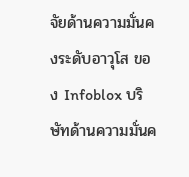จัยด้านความมั่นคงระดับอาวุโส ของ Infoblox บริษัทด้านความมั่นค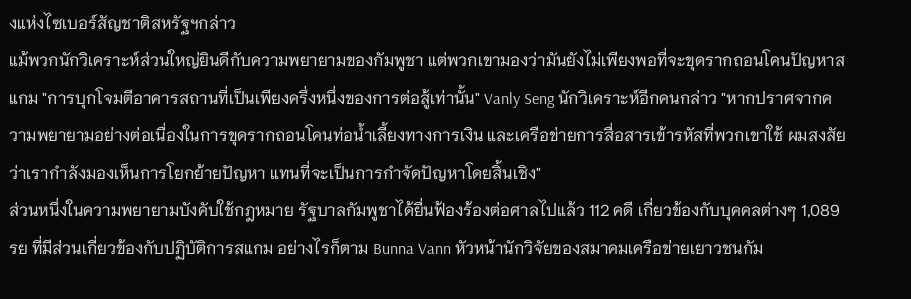งแห่งไซเบอร์สัญชาติสหรัฐฯกล่าว
แม้พวกนักวิเคราะห์ส่วนใหญ่ยินดีกับความพยายามของกัมพูชา แต่พวกเขามองว่ามันยังไม่เพียงพอที่จะขุดรากถอนโคนปัญหาสแกม "การบุกโจมตีอาคารสถานที่เป็นเพียงครึ่งหนึ่งของการต่อสู้เท่านั้น" Vanly Seng นักวิเคราะห์อีกคนกล่าว "หากปราศจากความพยายามอย่างต่อเนื่องในการขุดรากถอนโคนท่อน้ำเลี้ยงทางการเงิน และเครือข่ายการสื่อสารเข้ารหัสที่พวกเขาใช้ ผมสงสัยว่าเรากำลังมองเห็นการโยกย้ายปัญหา แทนที่จะเป็นการกำจัดปัญหาโดยสิ้นเชิง"
ส่วนหนึ่งในความพยายามบังคับใช้กฎหมาย รัฐบาลกัมพูชาได้ยื่นฟ้องร้องต่อศาลไปแล้ว 112 คดี เกี่ยวข้องกับบุคคลต่างๆ 1,089 รย ที่มีส่วนเกี่ยวข้องกับปฏิบัติการสแกม อย่างไรก็ตาม Bunna Vann หัวหน้านักวิจัยของสมาคมเครือข่ายเยาวชนกัม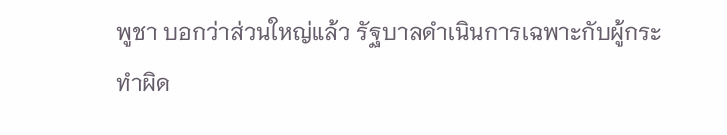พูชา บอกว่าส่วนใหญ่แล้ว รัฐบาลดำเนินการเฉพาะกับผู้กระทำผิด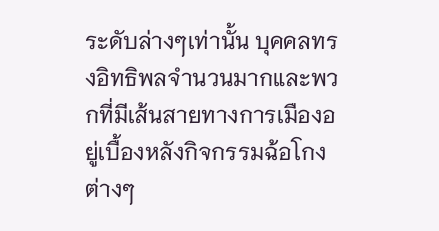ระดับล่างๆเท่านั้น บุคคลทรงอิทธิพลจำนวนมากและพวกที่มีเส้นสายทางการเมืองอยู่เบื้องหลังกิจกรรมฉ้อโกงต่างๆ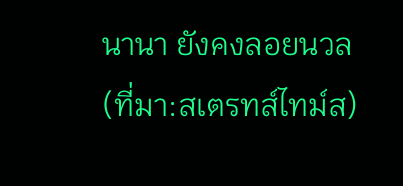นานา ยังคงลอยนวล
(ที่มา:สเตรทส์ไทม์ส)